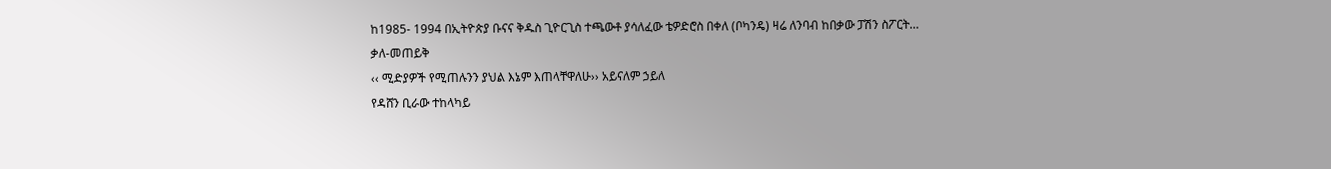ከ1985- 1994 በኢትዮጵያ ቡናና ቅዱስ ጊዮርጊስ ተጫውቶ ያሳለፈው ቴዎድሮስ በቀለ (ቦካንዴ) ዛሬ ለንባብ ከበቃው ፓሽን ስፖርት…
ቃለ-መጠይቅ
‹‹ ሚድያዎች የሚጠሉንን ያህል እኔም እጠላቸዋለሁ›› አይናለም ኃይለ
የዳሸን ቢራው ተከላካይ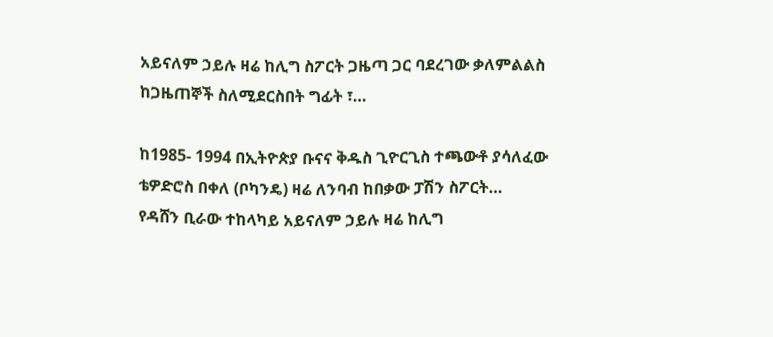አይናለም ኃይሉ ዛሬ ከሊግ ስፖርት ጋዜጣ ጋር ባደረገው ቃለምልልስ ከጋዜጠኞች ስለሚደርስበት ግፊት ፣…

ከ1985- 1994 በኢትዮጵያ ቡናና ቅዱስ ጊዮርጊስ ተጫውቶ ያሳለፈው ቴዎድሮስ በቀለ (ቦካንዴ) ዛሬ ለንባብ ከበቃው ፓሽን ስፖርት…
የዳሸን ቢራው ተከላካይ አይናለም ኃይሉ ዛሬ ከሊግ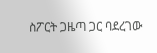ስፖርት ጋዜጣ ጋር ባደረገው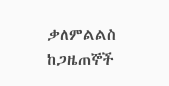ቃለምልልስ ከጋዜጠኞች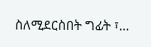ስለሚደርስበት ግፊት ፣…